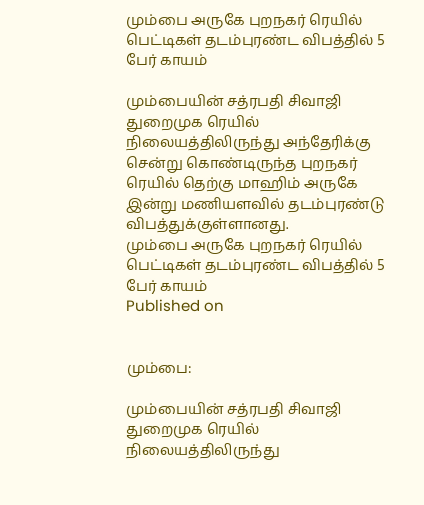மும்பை அருகே புறநகர் ரெயில் பெட்டிகள் தடம்புரண்ட விபத்தில் 5 பேர் காயம்

மும்பையின் சத்ரபதி சிவாஜி துறைமுக ரெயில் நிலையத்திலிருந்து அந்தேரிக்கு சென்று கொண்டிருந்த புறநகர் ரெயில் தெற்கு மாஹிம் அருகே இன்று மணியளவில் தடம்புரண்டு விபத்துக்குள்ளானது.
மும்பை அருகே புறநகர் ரெயில் பெட்டிகள் தடம்புரண்ட விபத்தில் 5 பேர் காயம்
Published on


மும்பை:

மும்பையின் சத்ரபதி சிவாஜி துறைமுக ரெயில் நிலையத்திலிருந்து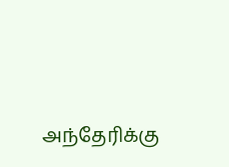அந்தேரிக்கு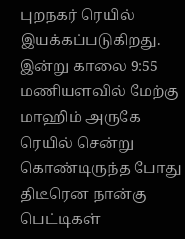புறநகர் ரெயில் இயக்கப்படுகிறது. இன்று காலை 9:55 மணியளவில் மேற்கு மாஹிம் அருகே ரெயில் சென்று கொண்டிருந்த போது திடீரென நான்கு பெட்டிகள்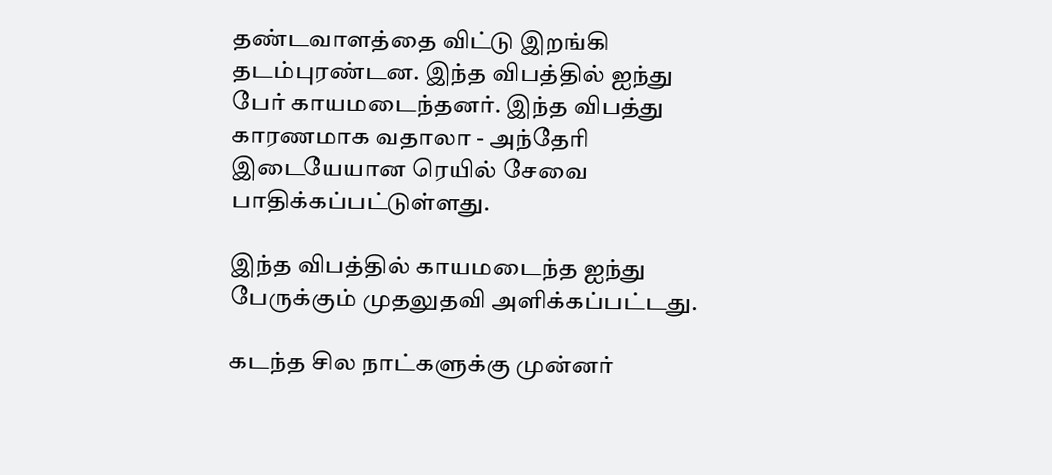தண்டவாளத்தை விட்டு இறங்கி தடம்புரண்டன. இந்த விபத்தில் ஐந்து பேர் காயமடைந்தனர். இந்த விபத்து காரணமாக வதாலா - அந்தேரி இடையேயான ரெயில் சேவை பாதிக்கப்பட்டுள்ளது.

இந்த விபத்தில் காயமடைந்த ஐந்து பேருக்கும் முதலுதவி அளிக்கப்பட்டது.

கடந்த சில நாட்களுக்கு முன்னர்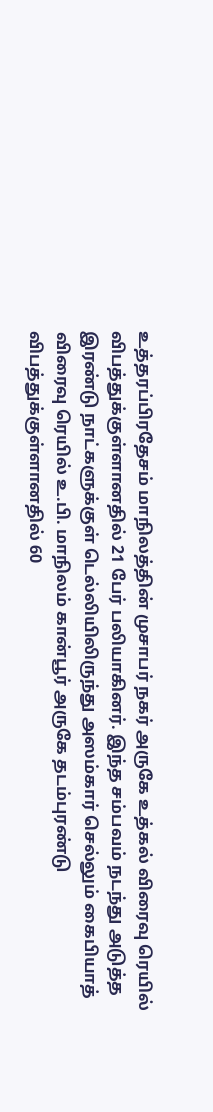உத்தரப்பிரதேசம் மாநிலத்தின் முசாபர் நகர் அருகே உத்கல் விரைவு ரெயில் விபத்துக்குள்ளானதில் 21 பேர் பலியாகினர். இந்த சம்பவம் நடந்து அடுத்த இரண்டு நாட்களுக்குள் டெல்லியிலிருந்து அஸம்கார் செல்லும் கைபியாத் விரைவு ரெயில் உ.பி. மாநிலம் கான்பூர் அருகே தடம்புரண்டு விபத்துக்குள்ளானதில் 60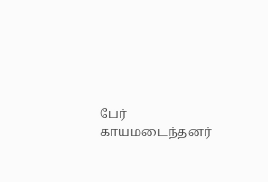பேர் காயமடைந்தனர்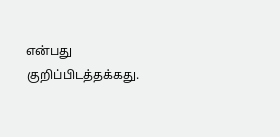என்பது குறிப்பிடத்தக்கது.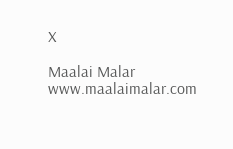X

Maalai Malar
www.maalaimalar.com